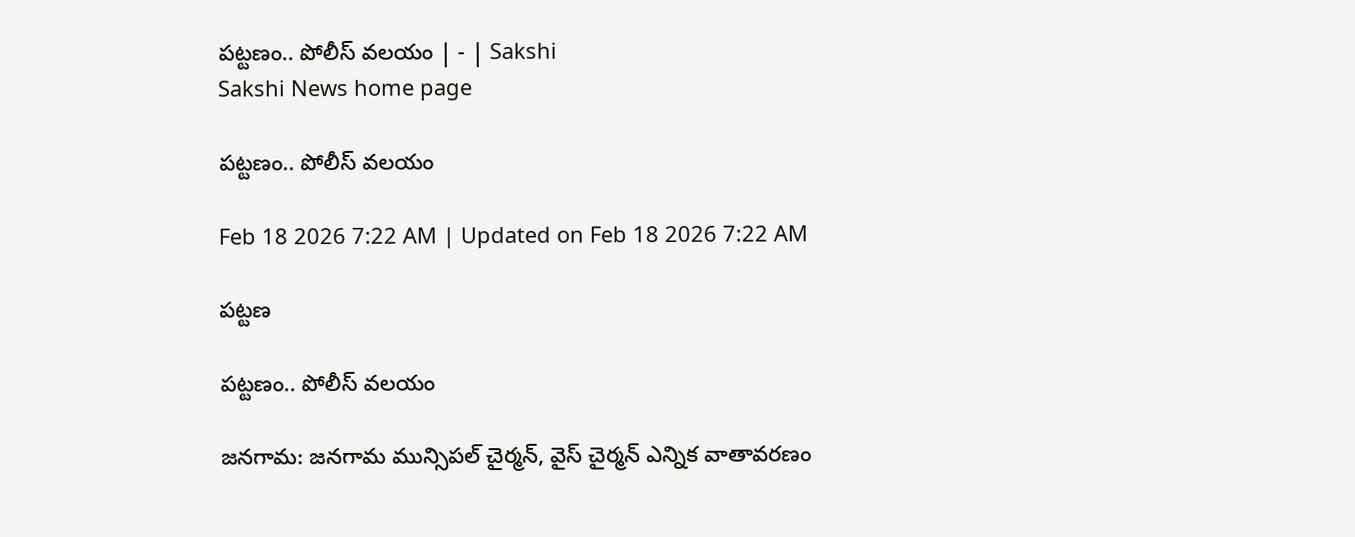పట్టణం.. పోలీస్‌ వలయం | - | Sakshi
Sakshi News home page

పట్టణం.. పోలీస్‌ వలయం

Feb 18 2026 7:22 AM | Updated on Feb 18 2026 7:22 AM

పట్టణ

పట్టణం.. పోలీస్‌ వలయం

జనగామ: జనగామ మున్సిపల్‌ చైర్మన్‌, వైస్‌ చైర్మన్‌ ఎన్నిక వాతావరణం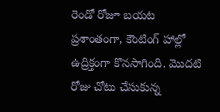రెండో రోజూ బయట ప్రశాంతంగా, కౌంటింగ్‌ హాల్లో ఉద్రిక్తంగా కొనసాగింది. మొదటి రోజు చోటు చేసుకున్న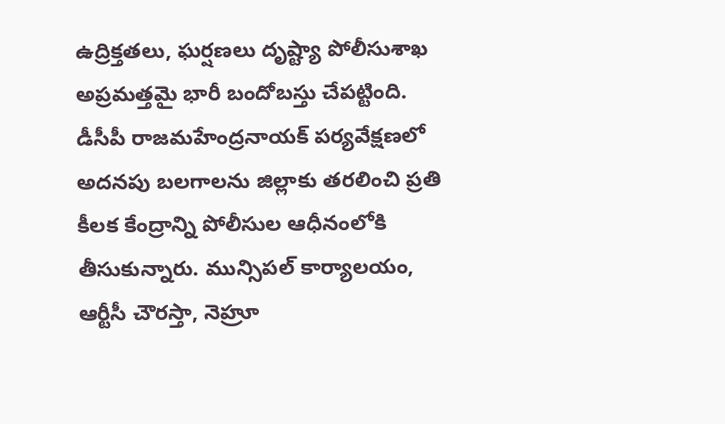ఉద్రిక్తతలు, ఘర్షణలు దృష్ట్యా పోలీసుశాఖ అప్రమత్తమై భారీ బందోబస్తు చేపట్టింది. డీసీపీ రాజమహేంద్రనాయక్‌ పర్యవేక్షణలో అదనపు బలగాలను జిల్లాకు తరలించి ప్రతి కీలక కేంద్రాన్ని పోలీసుల ఆధీనంలోకి తీసుకున్నారు. మున్సిపల్‌ కార్యాలయం, ఆర్టీసీ చౌరస్తా, నెహ్రూ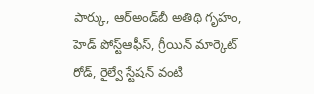పార్కు, ఆర్‌అండ్‌బీ అతిథి గృహం, హెడ్‌ పోస్ట్‌ఆఫీస్‌, గ్రీయిన్‌ మార్కెట్‌ రోడ్‌, రైల్వే స్టేషన్‌ వంటి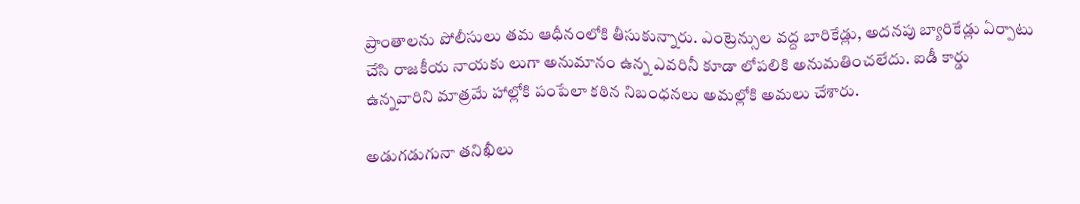ప్రాంతాలను పోలీసులు తమ ఆధీనంలోకి తీసుకున్నారు. ఎంట్రెన్సుల వద్ద బారికేడ్లు, అదనపు బ్యారికేడ్లు ఏర్పాటు చేసి రాజకీయ నాయకు లుగా అనుమానం ఉన్న ఎవరినీ కూడా లోపలికి అనుమతించలేదు. ఐడీ కార్డు ఉన్నవారిని మాత్రమే హాల్లోకి పంపేలా కఠిన నిబంధనలు అమల్లోకి అమలు చేశారు.

అడుగడుగునా తనిఖీలు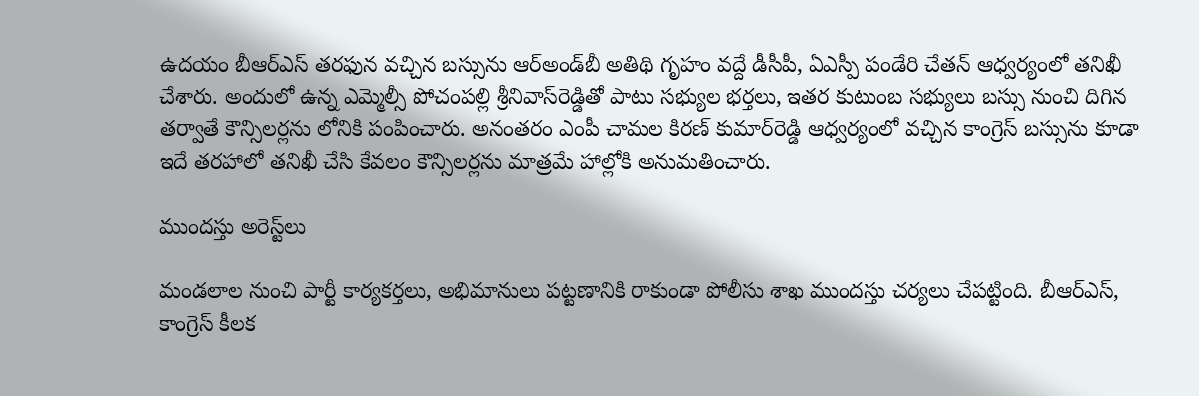ఉదయం బీఆర్‌ఎస్‌ తరఫున వచ్చిన బస్సును ఆర్‌అండ్‌బీ అతిథి గృహం వద్దే డీసీపీ, ఏఎస్పీ పండేరి చేతన్‌ ఆధ్వర్యంలో తనిఖీ చేశారు. అందులో ఉన్న ఎమ్మెల్సీ పోచంపల్లి శ్రీనివాస్‌రెడ్డితో పాటు సభ్యుల భర్తలు, ఇతర కుటుంబ సభ్యులు బస్సు నుంచి దిగిన తర్వాతే కౌన్సిలర్లను లోనికి పంపించారు. అనంతరం ఎంపీ చామల కిరణ్‌ కుమార్‌రెడ్డి ఆధ్వర్యంలో వచ్చిన కాంగ్రెస్‌ బస్సును కూడా ఇదే తరహాలో తనిఖీ చేసి కేవలం కౌన్సిలర్లను మాత్రమే హాల్లోకి అనుమతించారు.

ముందస్తు అరెస్ట్‌లు

మండలాల నుంచి పార్టీ కార్యకర్తలు, అభిమానులు పట్టణానికి రాకుండా పోలీసు శాఖ ముందస్తు చర్యలు చేపట్టింది. బీఆర్‌ఎస్‌, కాంగ్రెస్‌ కీలక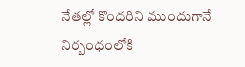నేతల్లో కొందరిని ముందుగానే నిర్బంధంలోకి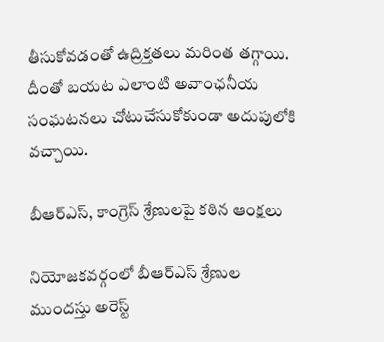తీసుకోవడంతో ఉద్రిక్తతలు మరింత తగ్గాయి. దీంతో బయట ఎలాంటి అవాంఛనీయ సంఘటనలు చోటుచేసుకోకుండా అదుపులోకి వచ్చాయి.

బీఆర్‌ఎస్‌, కాంగ్రెస్‌ శ్రేణులపై కఠిన ఆంక్షలు

నియోజకవర్గంలో బీఆర్‌ఎస్‌ శ్రేణుల ముందస్తు అరెస్ట్‌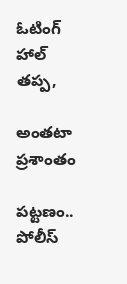ఓటింగ్‌ హాల్‌ తప్ప,

అంతటా ప్రశాంతం

పట్టణం.. పోలీస్‌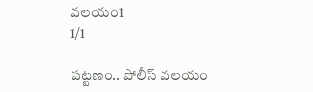వలయం1
1/1

పట్టణం.. పోలీస్‌ వలయం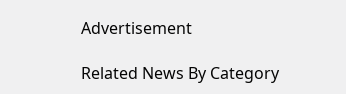Advertisement

Related News By Category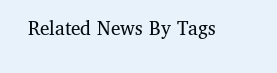Related News By Tags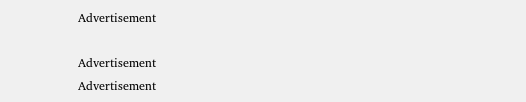Advertisement

Advertisement
Advertisement